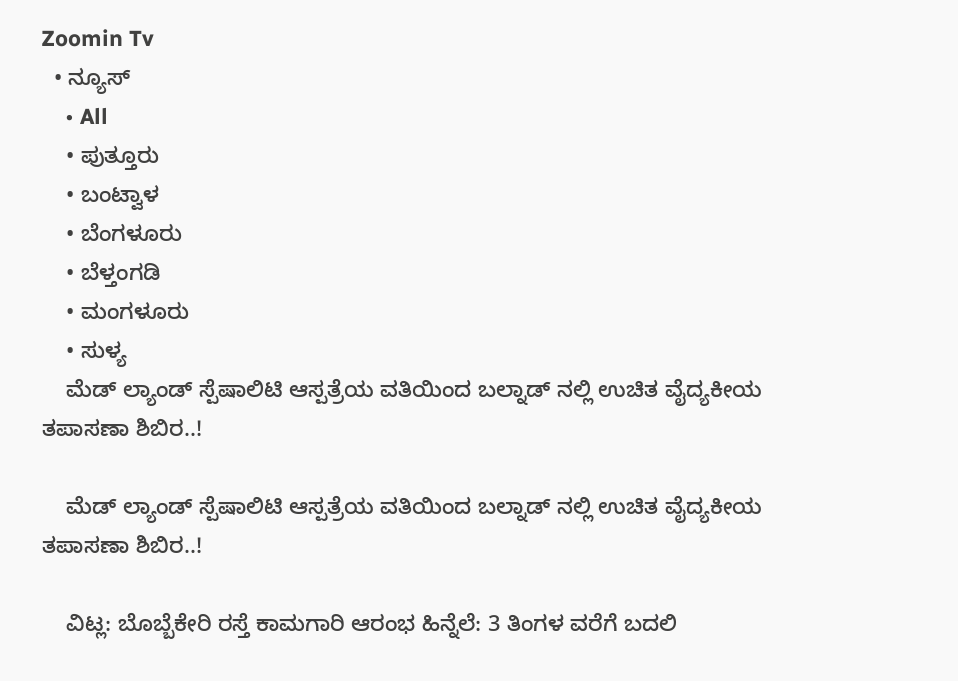Zoomin Tv
  • ನ್ಯೂಸ್
    • All
    • ಪುತ್ತೂರು
    • ಬಂಟ್ವಾಳ
    • ಬೆಂಗಳೂರು
    • ಬೆಳ್ತಂಗಡಿ
    • ಮಂಗಳೂರು
    • ಸುಳ್ಯ
    ಮೆಡ್ ಲ್ಯಾಂಡ್ ಸ್ಪೆಷಾಲಿಟಿ ಆಸ್ಪತ್ರೆಯ ವತಿಯಿಂದ ಬಲ್ನಾಡ್ ನಲ್ಲಿ ಉಚಿತ ವೈದ್ಯಕೀಯ ತಪಾಸಣಾ ಶಿಬಿರ..!

    ಮೆಡ್ ಲ್ಯಾಂಡ್ ಸ್ಪೆಷಾಲಿಟಿ ಆಸ್ಪತ್ರೆಯ ವತಿಯಿಂದ ಬಲ್ನಾಡ್ ನಲ್ಲಿ ಉಚಿತ ವೈದ್ಯಕೀಯ ತಪಾಸಣಾ ಶಿಬಿರ..!

    ವಿಟ್ಲ: ಬೊಬ್ಬೆಕೇರಿ ರಸ್ತೆ ಕಾಮಗಾರಿ ಆರಂಭ ಹಿನ್ನೆಲೆ: 3 ತಿಂಗಳ ವರೆಗೆ ಬದಲಿ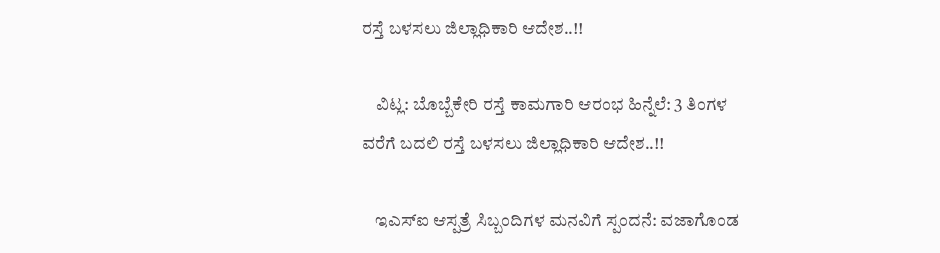ರಸ್ತೆ ಬಳಸಲು ಜಿಲ್ಲಾಧಿಕಾರಿ ಆದೇಶ..!!

    ವಿಟ್ಲ: ಬೊಬ್ಬೆಕೇರಿ ರಸ್ತೆ ಕಾಮಗಾರಿ ಆರಂಭ ಹಿನ್ನೆಲೆ: 3 ತಿಂಗಳ ವರೆಗೆ ಬದಲಿ ರಸ್ತೆ ಬಳಸಲು ಜಿಲ್ಲಾಧಿಕಾರಿ ಆದೇಶ..!!

    ಇಎಸ್ಐ ಆಸ್ಪತ್ರೆ ಸಿಬ್ಬಂದಿಗಳ ಮನವಿಗೆ ಸ್ಪಂದನೆ: ವಜಾಗೊಂಡ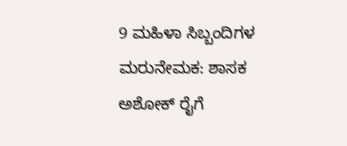9 ಮಹಿಳಾ ಸಿಬ್ಬಂದಿಗಳ ಮರುನೇಮಕ: ಶಾಸಕ ಅಶೋಕ್ ರೈಗೆ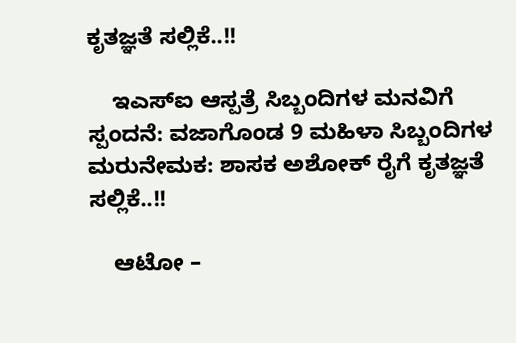ಕೃತಜ್ಞತೆ ಸಲ್ಲಿಕೆ..!!

    ಇಎಸ್ಐ ಆಸ್ಪತ್ರೆ ಸಿಬ್ಬಂದಿಗಳ ಮನವಿಗೆ ಸ್ಪಂದನೆ: ವಜಾಗೊಂಡ 9 ಮಹಿಳಾ ಸಿಬ್ಬಂದಿಗಳ ಮರುನೇಮಕ: ಶಾಸಕ ಅಶೋಕ್ ರೈಗೆ ಕೃತಜ್ಞತೆ ಸಲ್ಲಿಕೆ..!!

    ಆಟೋ –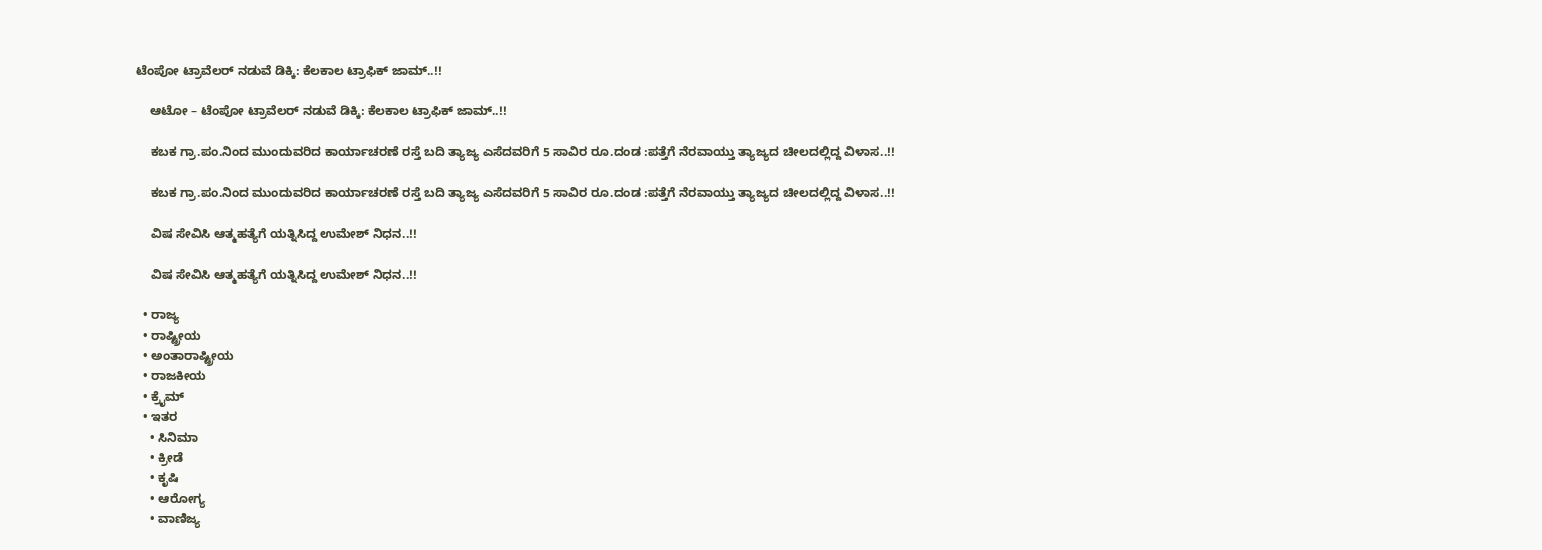ಟೆಂಪೋ ಟ್ರಾವೆಲರ್ ನಡುವೆ ಡಿಕ್ಕಿ: ಕೆಲಕಾಲ ಟ್ರಾಫಿಕ್ ಜಾಮ್..!!

    ಆಟೋ – ಟೆಂಪೋ ಟ್ರಾವೆಲರ್ ನಡುವೆ ಡಿಕ್ಕಿ: ಕೆಲಕಾಲ ಟ್ರಾಫಿಕ್ ಜಾಮ್..!!

    ಕಬಕ ಗ್ರಾ.ಪಂ.ನಿಂದ ಮುಂದುವರಿದ ಕಾರ್ಯಾಚರಣೆ ರಸ್ತೆ ಬದಿ ತ್ಯಾಜ್ಯ ಎಸೆದವರಿಗೆ 5 ಸಾವಿರ ರೂ.ದಂಡ :ಪತ್ತೆಗೆ ನೆರವಾಯ್ತು ತ್ಯಾಜ್ಯದ ಚೀಲದಲ್ಲಿದ್ದ ವಿಳಾಸ..!!

    ಕಬಕ ಗ್ರಾ.ಪಂ.ನಿಂದ ಮುಂದುವರಿದ ಕಾರ್ಯಾಚರಣೆ ರಸ್ತೆ ಬದಿ ತ್ಯಾಜ್ಯ ಎಸೆದವರಿಗೆ 5 ಸಾವಿರ ರೂ.ದಂಡ :ಪತ್ತೆಗೆ ನೆರವಾಯ್ತು ತ್ಯಾಜ್ಯದ ಚೀಲದಲ್ಲಿದ್ದ ವಿಳಾಸ..!!

    ವಿಷ ಸೇವಿಸಿ ಆತ್ಮಹತ್ಯೆಗೆ ಯತ್ನಿಸಿದ್ದ ಉಮೇಶ್ ನಿಧನ..!!

    ವಿಷ ಸೇವಿಸಿ ಆತ್ಮಹತ್ಯೆಗೆ ಯತ್ನಿಸಿದ್ದ ಉಮೇಶ್ ನಿಧನ..!!

  • ರಾಜ್ಯ
  • ರಾಷ್ಟ್ರೀಯ
  • ಅಂತಾರಾಷ್ಟ್ರೀಯ
  • ರಾಜಕೀಯ
  • ಕ್ರೈಮ್
  • ಇತರ
    • ಸಿನಿಮಾ
    • ಕ್ರೀಡೆ
    • ಕೃಷಿ
    • ಆರೋಗ್ಯ
    • ವಾಣಿಜ್ಯ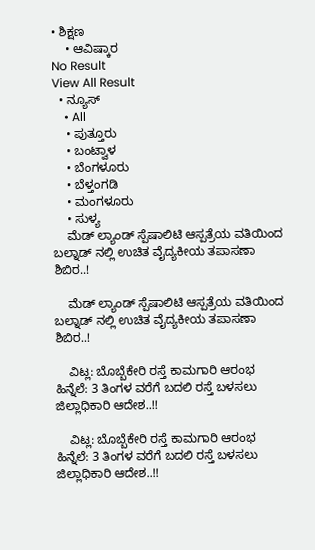• ಶಿಕ್ಷಣ
    • ಆವಿಷ್ಕಾರ
No Result
View All Result
  • ನ್ಯೂಸ್
    • All
    • ಪುತ್ತೂರು
    • ಬಂಟ್ವಾಳ
    • ಬೆಂಗಳೂರು
    • ಬೆಳ್ತಂಗಡಿ
    • ಮಂಗಳೂರು
    • ಸುಳ್ಯ
    ಮೆಡ್ ಲ್ಯಾಂಡ್ ಸ್ಪೆಷಾಲಿಟಿ ಆಸ್ಪತ್ರೆಯ ವತಿಯಿಂದ ಬಲ್ನಾಡ್ ನಲ್ಲಿ ಉಚಿತ ವೈದ್ಯಕೀಯ ತಪಾಸಣಾ ಶಿಬಿರ..!

    ಮೆಡ್ ಲ್ಯಾಂಡ್ ಸ್ಪೆಷಾಲಿಟಿ ಆಸ್ಪತ್ರೆಯ ವತಿಯಿಂದ ಬಲ್ನಾಡ್ ನಲ್ಲಿ ಉಚಿತ ವೈದ್ಯಕೀಯ ತಪಾಸಣಾ ಶಿಬಿರ..!

    ವಿಟ್ಲ: ಬೊಬ್ಬೆಕೇರಿ ರಸ್ತೆ ಕಾಮಗಾರಿ ಆರಂಭ ಹಿನ್ನೆಲೆ: 3 ತಿಂಗಳ ವರೆಗೆ ಬದಲಿ ರಸ್ತೆ ಬಳಸಲು ಜಿಲ್ಲಾಧಿಕಾರಿ ಆದೇಶ..!!

    ವಿಟ್ಲ: ಬೊಬ್ಬೆಕೇರಿ ರಸ್ತೆ ಕಾಮಗಾರಿ ಆರಂಭ ಹಿನ್ನೆಲೆ: 3 ತಿಂಗಳ ವರೆಗೆ ಬದಲಿ ರಸ್ತೆ ಬಳಸಲು ಜಿಲ್ಲಾಧಿಕಾರಿ ಆದೇಶ..!!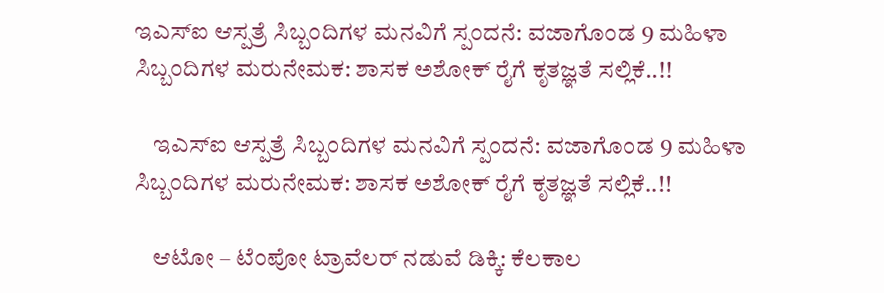ಇಎಸ್ಐ ಆಸ್ಪತ್ರೆ ಸಿಬ್ಬಂದಿಗಳ ಮನವಿಗೆ ಸ್ಪಂದನೆ: ವಜಾಗೊಂಡ 9 ಮಹಿಳಾ ಸಿಬ್ಬಂದಿಗಳ ಮರುನೇಮಕ: ಶಾಸಕ ಅಶೋಕ್ ರೈಗೆ ಕೃತಜ್ಞತೆ ಸಲ್ಲಿಕೆ..!!

    ಇಎಸ್ಐ ಆಸ್ಪತ್ರೆ ಸಿಬ್ಬಂದಿಗಳ ಮನವಿಗೆ ಸ್ಪಂದನೆ: ವಜಾಗೊಂಡ 9 ಮಹಿಳಾ ಸಿಬ್ಬಂದಿಗಳ ಮರುನೇಮಕ: ಶಾಸಕ ಅಶೋಕ್ ರೈಗೆ ಕೃತಜ್ಞತೆ ಸಲ್ಲಿಕೆ..!!

    ಆಟೋ – ಟೆಂಪೋ ಟ್ರಾವೆಲರ್ ನಡುವೆ ಡಿಕ್ಕಿ: ಕೆಲಕಾಲ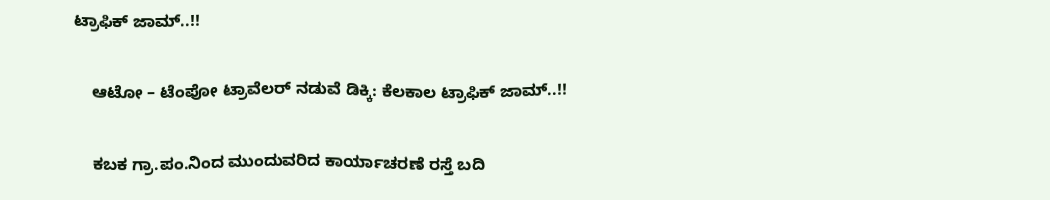ಟ್ರಾಫಿಕ್ ಜಾಮ್..!!

    ಆಟೋ – ಟೆಂಪೋ ಟ್ರಾವೆಲರ್ ನಡುವೆ ಡಿಕ್ಕಿ: ಕೆಲಕಾಲ ಟ್ರಾಫಿಕ್ ಜಾಮ್..!!

    ಕಬಕ ಗ್ರಾ.ಪಂ.ನಿಂದ ಮುಂದುವರಿದ ಕಾರ್ಯಾಚರಣೆ ರಸ್ತೆ ಬದಿ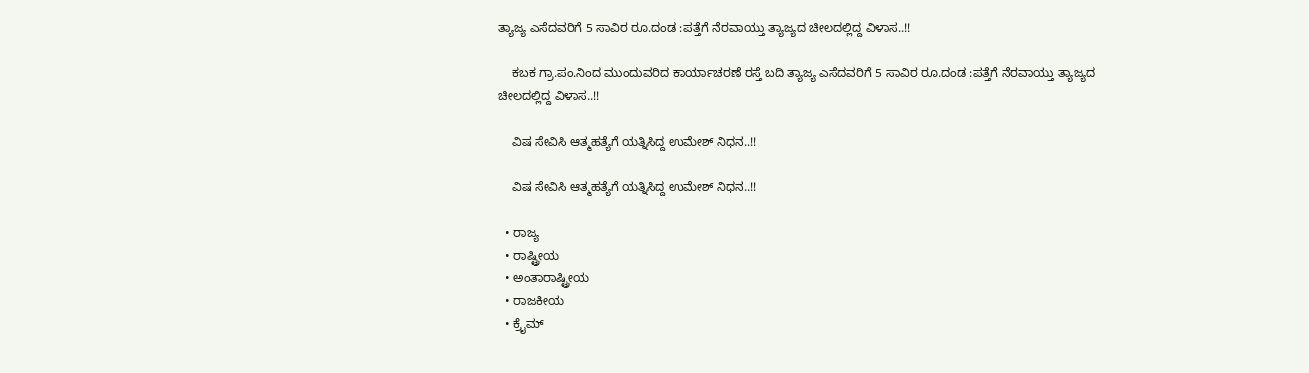ತ್ಯಾಜ್ಯ ಎಸೆದವರಿಗೆ 5 ಸಾವಿರ ರೂ.ದಂಡ :ಪತ್ತೆಗೆ ನೆರವಾಯ್ತು ತ್ಯಾಜ್ಯದ ಚೀಲದಲ್ಲಿದ್ದ ವಿಳಾಸ..!!

    ಕಬಕ ಗ್ರಾ.ಪಂ.ನಿಂದ ಮುಂದುವರಿದ ಕಾರ್ಯಾಚರಣೆ ರಸ್ತೆ ಬದಿ ತ್ಯಾಜ್ಯ ಎಸೆದವರಿಗೆ 5 ಸಾವಿರ ರೂ.ದಂಡ :ಪತ್ತೆಗೆ ನೆರವಾಯ್ತು ತ್ಯಾಜ್ಯದ ಚೀಲದಲ್ಲಿದ್ದ ವಿಳಾಸ..!!

    ವಿಷ ಸೇವಿಸಿ ಆತ್ಮಹತ್ಯೆಗೆ ಯತ್ನಿಸಿದ್ದ ಉಮೇಶ್ ನಿಧನ..!!

    ವಿಷ ಸೇವಿಸಿ ಆತ್ಮಹತ್ಯೆಗೆ ಯತ್ನಿಸಿದ್ದ ಉಮೇಶ್ ನಿಧನ..!!

  • ರಾಜ್ಯ
  • ರಾಷ್ಟ್ರೀಯ
  • ಅಂತಾರಾಷ್ಟ್ರೀಯ
  • ರಾಜಕೀಯ
  • ಕ್ರೈಮ್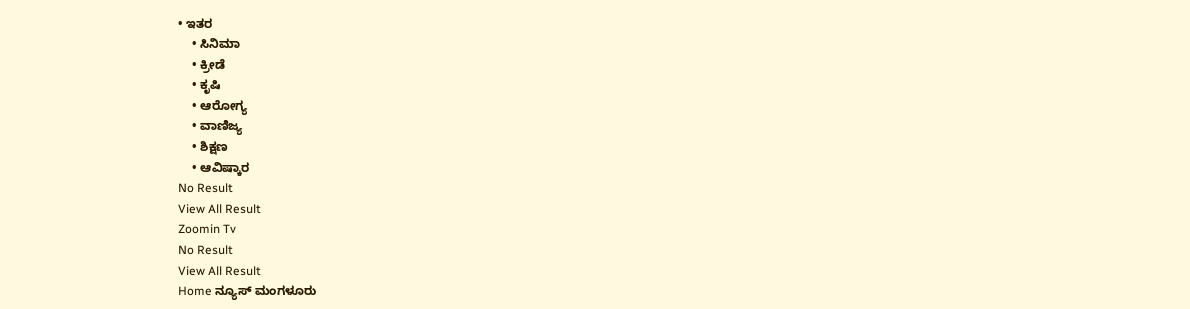• ಇತರ
    • ಸಿನಿಮಾ
    • ಕ್ರೀಡೆ
    • ಕೃಷಿ
    • ಆರೋಗ್ಯ
    • ವಾಣಿಜ್ಯ
    • ಶಿಕ್ಷಣ
    • ಆವಿಷ್ಕಾರ
No Result
View All Result
Zoomin Tv
No Result
View All Result
Home ನ್ಯೂಸ್ ಮಂಗಳೂರು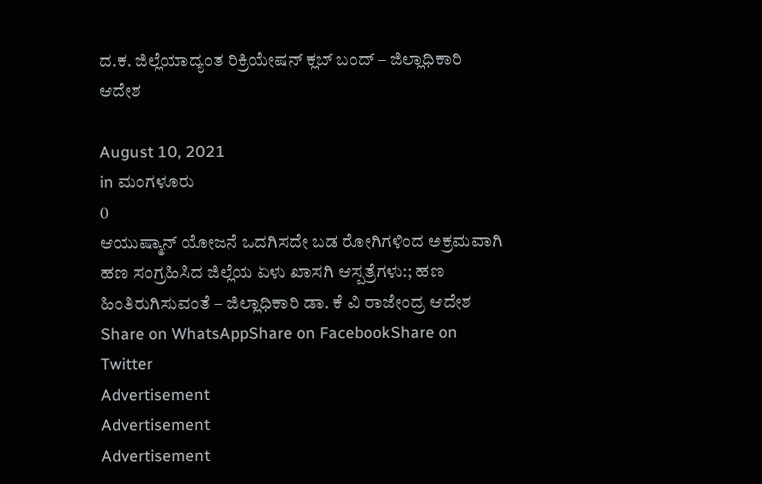ದ.ಕ. ಜಿಲ್ಲೆಯಾದ್ಯಂತ ರಿಕ್ರಿಯೇಷನ್ ಕ್ಲಬ್ ಬಂದ್ – ಜಿಲ್ಲಾಧಿಕಾರಿ ಆದೇಶ

August 10, 2021
in ಮಂಗಳೂರು
0
ಆಯುಷ್ಮಾನ್ ಯೋಜನೆ ಒದಗಿಸದೇ ಬಡ ರೋಗಿಗಳಿಂದ ಅಕ್ರಮವಾಗಿ ಹಣ ಸಂಗ್ರಹಿಸಿದ ಜಿಲ್ಲೆಯ ಏಳು ಖಾಸಗಿ ಆಸ್ಪತ್ರೆಗಳು:; ಹಣ ಹಿಂತಿರುಗಿಸುವಂತೆ – ಜಿಲ್ಲಾಧಿಕಾರಿ ಡಾ. ಕೆ ವಿ ರಾಜೇಂದ್ರ ಆದೇಶ
Share on WhatsAppShare on FacebookShare on Twitter
Advertisement
Advertisement
Advertisement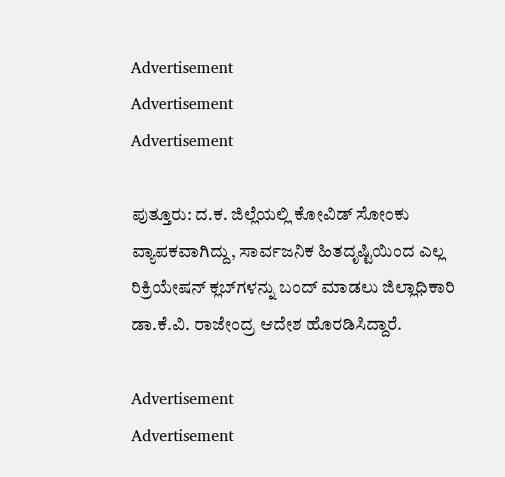Advertisement
Advertisement
Advertisement

ಪುತ್ತೂರು: ದ.ಕ. ಜಿಲ್ಲೆಯಲ್ಲಿ ಕೋವಿಡ್ ಸೋಂಕು ವ್ಯಾಪಕವಾಗಿದ್ದು, ಸಾರ್ವಜನಿಕ ಹಿತದೃಷ್ಟಿಯಿಂದ ಎಲ್ಲ ರಿಕ್ರಿಯೇಷನ್ ಕ್ಲಬ್‌ಗಳನ್ನು ಬಂದ್ ಮಾಡಲು ಜಿಲ್ಲಾಧಿಕಾರಿ ಡಾ.ಕೆ.ವಿ. ರಾಜೇಂದ್ರ ಆದೇಶ ಹೊರಡಿಸಿದ್ದಾರೆ.

Advertisement
Advertisement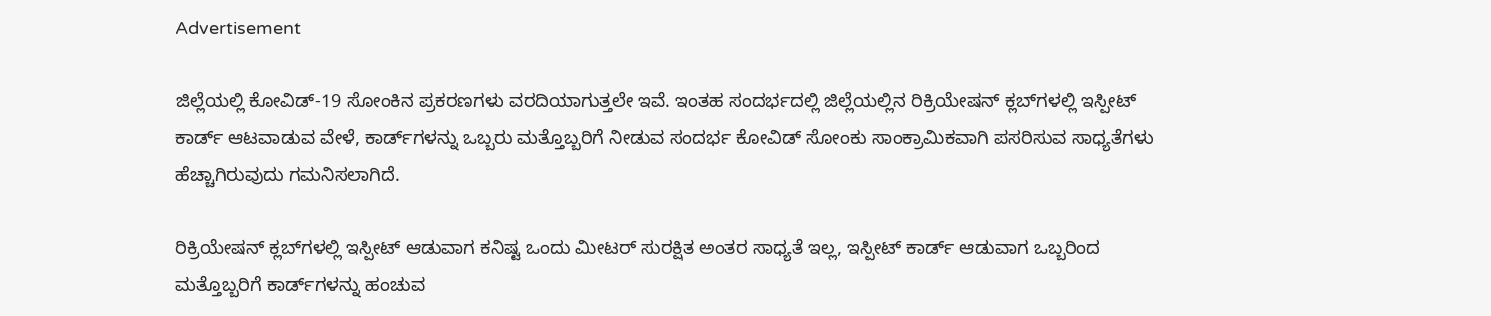Advertisement

ಜಿಲ್ಲೆಯಲ್ಲಿ ಕೋವಿಡ್-19 ಸೋಂಕಿನ ಪ್ರಕರಣಗಳು ವರದಿಯಾಗುತ್ತಲೇ ಇವೆ. ಇಂತಹ ಸಂದರ್ಭದಲ್ಲಿ ಜಿಲ್ಲೆಯಲ್ಲಿನ ರಿಕ್ರಿಯೇಷನ್ ಕ್ಲಬ್‌ಗಳಲ್ಲಿ ಇಸ್ಪೀಟ್ ಕಾರ್ಡ್ ಆಟವಾಡುವ ವೇಳೆ, ಕಾರ್ಡ್‌ಗಳನ್ನು ಒಬ್ಬರು ಮತ್ತೊಬ್ಬರಿಗೆ ನೀಡುವ ಸಂದರ್ಭ ಕೋವಿಡ್ ಸೋಂಕು ಸಾಂಕ್ರಾಮಿಕವಾಗಿ ಪಸರಿಸುವ ಸಾಧ್ಯತೆಗಳು ಹೆಚ್ಚಾಗಿರುವುದು ಗಮನಿಸಲಾಗಿದೆ.

ರಿಕ್ರಿಯೇಷನ್ ಕ್ಲಬ್‌ಗಳಲ್ಲಿ ಇಸ್ಪೀಟ್ ಆಡುವಾಗ ಕನಿಷ್ಟ ಒಂದು ಮೀಟರ್ ಸುರಕ್ಷಿತ ಅಂತರ ಸಾಧ್ಯತೆ ಇಲ್ಲ, ಇಸ್ಪೀಟ್ ಕಾರ್ಡ್ ಆಡುವಾಗ ಒಬ್ಬರಿಂದ ಮತ್ತೊಬ್ಬರಿಗೆ ಕಾರ್ಡ್‌ಗಳನ್ನು ಹಂಚುವ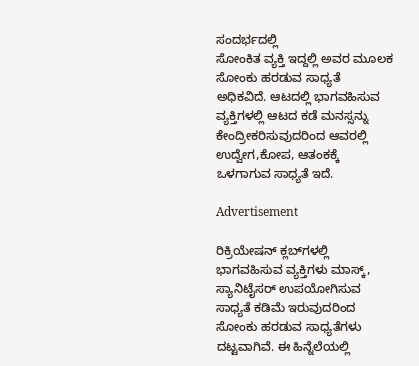ಸಂದರ್ಭದಲ್ಲಿ
ಸೋಂಕಿತ ವ್ಯಕ್ತಿ ಇದ್ದಲ್ಲಿ ಅವರ ಮೂಲಕ ಸೋಂಕು ಹರಡುವ ಸಾಧ್ಯತೆ ಅಧಿಕವಿದೆ. ಆಟದಲ್ಲಿ ಭಾಗವಹಿಸುವ ವ್ಯಕ್ತಿಗಳಲ್ಲಿ ಆಟದ ಕಡೆ ಮನಸ್ಸನ್ನು ಕೇಂದ್ರೀಕರಿಸುವುದರಿಂದ ಆವರಲ್ಲಿ ಉದ್ವೇಗ,ಕೋಪ, ಆತಂಕಕ್ಕೆ ಒಳಗಾಗುವ ಸಾಧ್ಯತೆ ಇದೆ.

Advertisement

ರಿಕ್ರಿಯೇಷನ್ ಕ್ಲಬ್‌ಗಳಲ್ಲಿ ಭಾಗವಹಿಸುವ ವ್ಯಕ್ತಿಗಳು ಮಾಸ್ಕ್, ಸ್ಯಾನಿಟೈಸರ್‌ ಉಪಯೋಗಿಸುವ ಸಾಧ್ಯತೆ ಕಡಿಮೆ ಇರುವುದರಿಂದ ಸೋಂಕು ಹರಡುವ ಸಾಧ್ಯತೆಗಳು ದಟ್ಟವಾಗಿವೆ. ಈ ಹಿನ್ನೆಲೆಯಲ್ಲಿ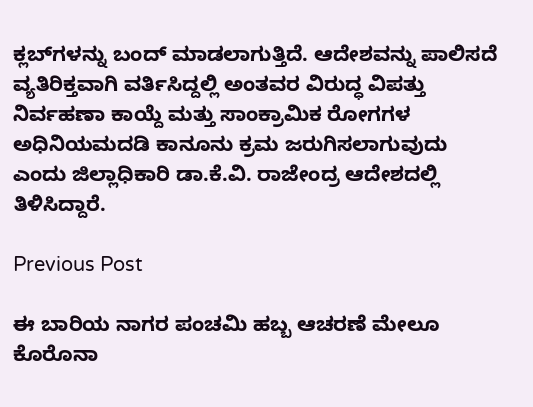ಕ್ಲಬ್‌ಗಳನ್ನು ಬಂದ್ ಮಾಡಲಾಗುತ್ತಿದೆ. ಆದೇಶವನ್ನು ಪಾಲಿಸದೆ ವ್ಯತಿರಿಕ್ತವಾಗಿ ವರ್ತಿಸಿದ್ದಲ್ಲಿ ಅಂತವರ ವಿರುದ್ಧ ವಿಪತ್ತು ನಿರ್ವಹಣಾ ಕಾಯ್ದೆ ಮತ್ತು ಸಾಂಕ್ರಾಮಿಕ ರೋಗಗಳ ಅಧಿನಿಯಮದಡಿ ಕಾನೂನು ಕ್ರಮ ಜರುಗಿಸಲಾಗುವುದು
ಎಂದು ಜಿಲ್ಲಾಧಿಕಾರಿ ಡಾ.ಕೆ.ವಿ. ರಾಜೇಂದ್ರ ಆದೇಶದಲ್ಲಿ ತಿಳಿಸಿದ್ದಾರೆ.

Previous Post

ಈ ಬಾರಿಯ ನಾಗರ ಪಂಚಮಿ ಹಬ್ಬ ಆಚರಣೆ ಮೇಲೂ ಕೊರೊನಾ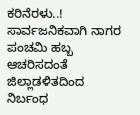ಕರಿನೆರಳು..! ಸಾರ್ವಜನಿಕವಾಗಿ ನಾಗರ ಪಂಚಮಿ ಹಬ್ಬ ಆಚರಿಸದಂತೆ ಜಿಲ್ಲಾಡಳಿತದಿಂದ ನಿರ್ಬಂಧ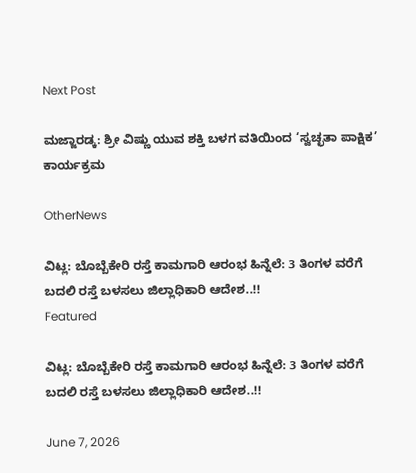Next Post

ಮಜ್ಜಾರಡ್ಕ: ಶ್ರೀ ವಿಷ್ಣು ಯುವ ಶಕ್ತಿ ಬಳಗ ವತಿಯಿಂದ ‘ಸ್ವಚ್ಛತಾ ಪಾಕ್ಷಿಕ’ ಕಾರ್ಯಕ್ರಮ

OtherNews

ವಿಟ್ಲ: ಬೊಬ್ಬೆಕೇರಿ ರಸ್ತೆ ಕಾಮಗಾರಿ ಆರಂಭ ಹಿನ್ನೆಲೆ: 3 ತಿಂಗಳ ವರೆಗೆ ಬದಲಿ ರಸ್ತೆ ಬಳಸಲು ಜಿಲ್ಲಾಧಿಕಾರಿ ಆದೇಶ..!!
Featured

ವಿಟ್ಲ: ಬೊಬ್ಬೆಕೇರಿ ರಸ್ತೆ ಕಾಮಗಾರಿ ಆರಂಭ ಹಿನ್ನೆಲೆ: 3 ತಿಂಗಳ ವರೆಗೆ ಬದಲಿ ರಸ್ತೆ ಬಳಸಲು ಜಿಲ್ಲಾಧಿಕಾರಿ ಆದೇಶ..!!

June 7, 2026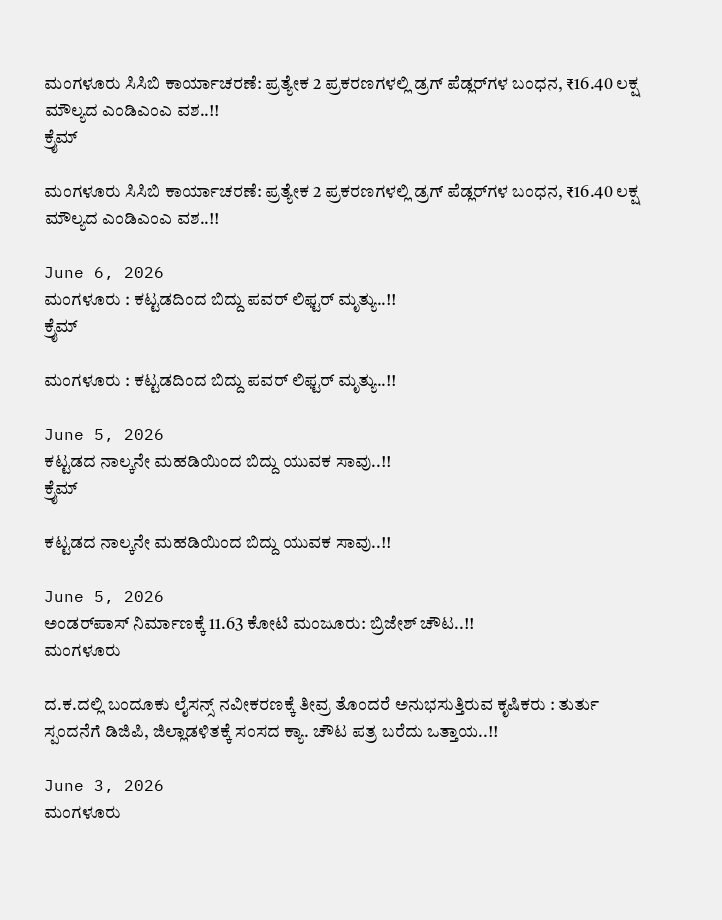ಮಂಗಳೂರು ಸಿಸಿಬಿ ಕಾರ್ಯಾಚರಣೆ: ಪ್ರತ್ಯೇಕ 2 ಪ್ರಕರಣಗಳಲ್ಲಿ ಡ್ರಗ್ ಪೆಡ್ಲರ್‌ಗಳ ಬಂಧನ, ₹16.40 ಲಕ್ಷ ಮೌಲ್ಯದ ಎಂಡಿಎಂಎ ವಶ..!!
ಕ್ರೈಮ್

ಮಂಗಳೂರು ಸಿಸಿಬಿ ಕಾರ್ಯಾಚರಣೆ: ಪ್ರತ್ಯೇಕ 2 ಪ್ರಕರಣಗಳಲ್ಲಿ ಡ್ರಗ್ ಪೆಡ್ಲರ್‌ಗಳ ಬಂಧನ, ₹16.40 ಲಕ್ಷ ಮೌಲ್ಯದ ಎಂಡಿಎಂಎ ವಶ..!!

June 6, 2026
ಮಂಗಳೂರು : ಕಟ್ಟಡದಿಂದ ಬಿದ್ದು ಪವರ್ ಲಿಫ್ಟರ್ ಮೃತ್ಯು..!!
ಕ್ರೈಮ್

ಮಂಗಳೂರು : ಕಟ್ಟಡದಿಂದ ಬಿದ್ದು ಪವರ್ ಲಿಫ್ಟರ್ ಮೃತ್ಯು..!!

June 5, 2026
ಕಟ್ಟಡದ ನಾಲ್ಕನೇ ಮಹಡಿಯಿಂದ ಬಿದ್ದು ಯುವಕ ಸಾವು..!!
ಕ್ರೈಮ್

ಕಟ್ಟಡದ ನಾಲ್ಕನೇ ಮಹಡಿಯಿಂದ ಬಿದ್ದು ಯುವಕ ಸಾವು..!!

June 5, 2026
ಅಂಡರ್‌ಪಾಸ್ ನಿರ್ಮಾಣಕ್ಕೆ 11.63 ಕೋಟಿ ಮಂಜೂರು: ಬ್ರಿಜೇಶ್ ಚೌಟ..!!
ಮಂಗಳೂರು

ದ.ಕ.ದಲ್ಲಿ ಬಂದೂಕು ಲೈಸನ್ಸ್ ನವೀಕರಣಕ್ಕೆ ತೀವ್ರ ತೊಂದರೆ ಅನುಭಸುತ್ತಿರುವ ಕೃಷಿಕರು : ತುರ್ತು ಸ್ಪಂದನೆಗೆ ಡಿಜಿಪಿ, ಜಿಲ್ಲಾಡಳಿತಕ್ಕೆ ಸಂಸದ ಕ್ಯಾ. ಚೌಟ ಪತ್ರ ಬರೆದು ಒತ್ತಾಯ..!!

June 3, 2026
ಮಂಗಳೂರು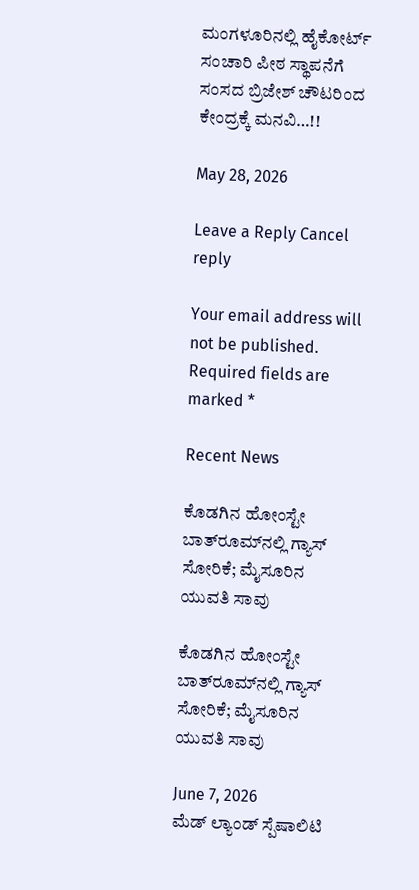ಮಂಗಳೂರಿನಲ್ಲಿ ಹೈಕೋರ್ಟ್ ಸಂಚಾರಿ ಪೀಠ ಸ್ಥಾಪನೆಗೆ ಸಂಸದ ಬ್ರಿಜೇಶ್ ಚೌಟರಿಂದ ಕೇಂದ್ರಕ್ಕೆ ಮನವಿ…!!

May 28, 2026

Leave a Reply Cancel reply

Your email address will not be published. Required fields are marked *

Recent News

ಕೊಡಗಿನ ಹೋಂಸ್ಟೇ ಬಾತ್‌ರೂಮ್‌ನಲ್ಲಿ ಗ್ಯಾಸ್ ಸೋರಿಕೆ; ಮೈಸೂರಿನ ಯುವತಿ ಸಾವು

ಕೊಡಗಿನ ಹೋಂಸ್ಟೇ ಬಾತ್‌ರೂಮ್‌ನಲ್ಲಿ ಗ್ಯಾಸ್ ಸೋರಿಕೆ; ಮೈಸೂರಿನ ಯುವತಿ ಸಾವು

June 7, 2026
ಮೆಡ್ ಲ್ಯಾಂಡ್ ಸ್ಪೆಷಾಲಿಟಿ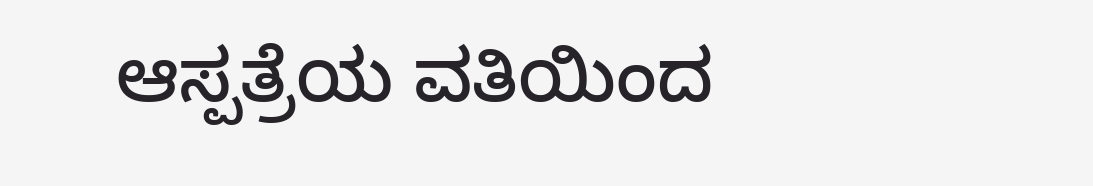ಆಸ್ಪತ್ರೆಯ ವತಿಯಿಂದ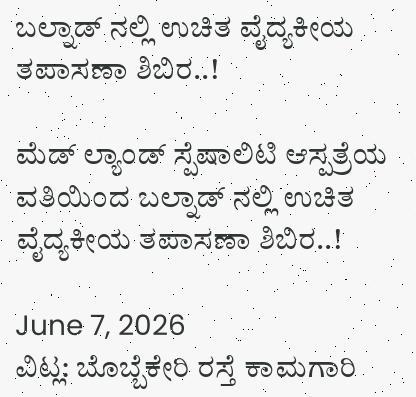ಬಲ್ನಾಡ್ ನಲ್ಲಿ ಉಚಿತ ವೈದ್ಯಕೀಯ ತಪಾಸಣಾ ಶಿಬಿರ..!

ಮೆಡ್ ಲ್ಯಾಂಡ್ ಸ್ಪೆಷಾಲಿಟಿ ಆಸ್ಪತ್ರೆಯ ವತಿಯಿಂದ ಬಲ್ನಾಡ್ ನಲ್ಲಿ ಉಚಿತ ವೈದ್ಯಕೀಯ ತಪಾಸಣಾ ಶಿಬಿರ..!

June 7, 2026
ವಿಟ್ಲ: ಬೊಬ್ಬೆಕೇರಿ ರಸ್ತೆ ಕಾಮಗಾರಿ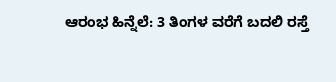ಆರಂಭ ಹಿನ್ನೆಲೆ: 3 ತಿಂಗಳ ವರೆಗೆ ಬದಲಿ ರಸ್ತೆ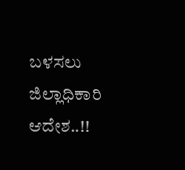ಬಳಸಲು ಜಿಲ್ಲಾಧಿಕಾರಿ ಆದೇಶ..!!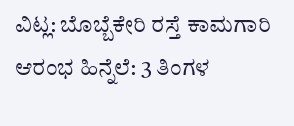ವಿಟ್ಲ: ಬೊಬ್ಬೆಕೇರಿ ರಸ್ತೆ ಕಾಮಗಾರಿ ಆರಂಭ ಹಿನ್ನೆಲೆ: 3 ತಿಂಗಳ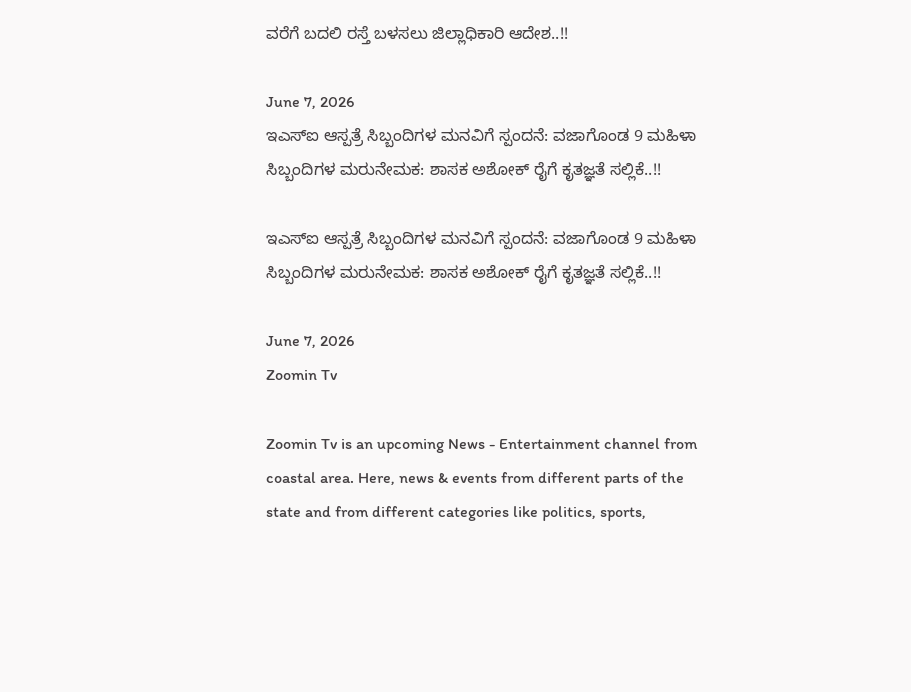ವರೆಗೆ ಬದಲಿ ರಸ್ತೆ ಬಳಸಲು ಜಿಲ್ಲಾಧಿಕಾರಿ ಆದೇಶ..!!

June 7, 2026
ಇಎಸ್ಐ ಆಸ್ಪತ್ರೆ ಸಿಬ್ಬಂದಿಗಳ ಮನವಿಗೆ ಸ್ಪಂದನೆ: ವಜಾಗೊಂಡ 9 ಮಹಿಳಾ ಸಿಬ್ಬಂದಿಗಳ ಮರುನೇಮಕ: ಶಾಸಕ ಅಶೋಕ್ ರೈಗೆ ಕೃತಜ್ಞತೆ ಸಲ್ಲಿಕೆ..!!

ಇಎಸ್ಐ ಆಸ್ಪತ್ರೆ ಸಿಬ್ಬಂದಿಗಳ ಮನವಿಗೆ ಸ್ಪಂದನೆ: ವಜಾಗೊಂಡ 9 ಮಹಿಳಾ ಸಿಬ್ಬಂದಿಗಳ ಮರುನೇಮಕ: ಶಾಸಕ ಅಶೋಕ್ ರೈಗೆ ಕೃತಜ್ಞತೆ ಸಲ್ಲಿಕೆ..!!

June 7, 2026
Zoomin Tv

Zoomin Tv is an upcoming News - Entertainment channel from coastal area. Here, news & events from different parts of the state and from different categories like politics, sports,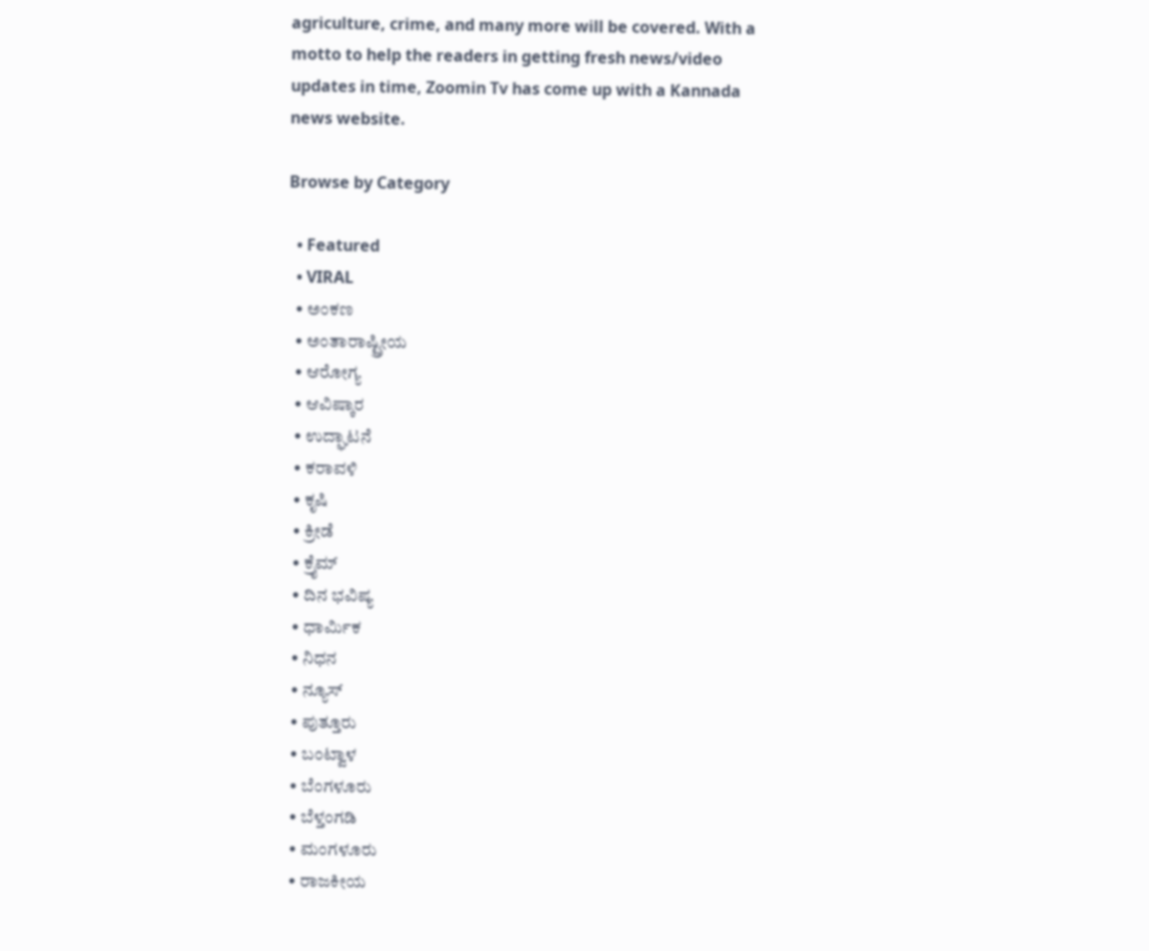agriculture, crime, and many more will be covered. With a motto to help the readers in getting fresh news/video updates in time, Zoomin Tv has come up with a Kannada news website.

Browse by Category

  • Featured
  • VIRAL
  • ಅಂಕಣ
  • ಅಂತಾರಾಷ್ಟ್ರೀಯ
  • ಆರೋಗ್ಯ
  • ಆವಿಷ್ಕಾರ
  • ಉದ್ಘಾಟನೆ
  • ಕರಾವಳಿ
  • ಕೃಷಿ
  • ಕ್ರೀಡೆ
  • ಕ್ರೈಮ್
  • ದಿನ ಭವಿಷ್ಯ
  • ಧಾರ್ಮಿಕ
  • ನಿಧನ
  • ನ್ಯೂಸ್
  • ಪುತ್ತೂರು
  • ಬಂಟ್ವಾಳ
  • ಬೆಂಗಳೂರು
  • ಬೆಳ್ತಂಗಡಿ
  • ಮಂಗಳೂರು
  • ರಾಜಕೀಯ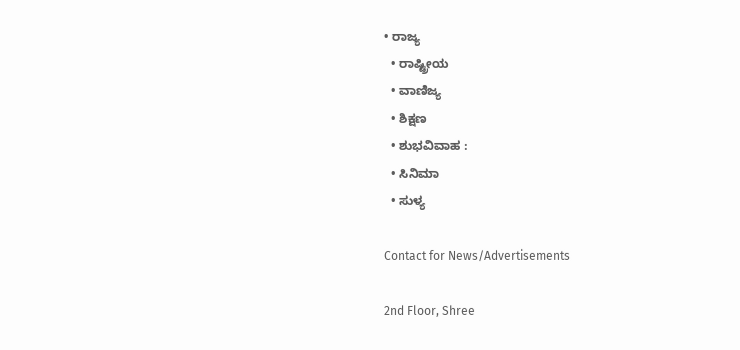• ರಾಜ್ಯ
  • ರಾಷ್ಟ್ರೀಯ
  • ವಾಣಿಜ್ಯ
  • ಶಿಕ್ಷಣ
  • ಶುಭವಿವಾಹ :
  • ಸಿನಿಮಾ
  • ಸುಳ್ಯ

Contact for News/Advertisements

2nd Floor, Shree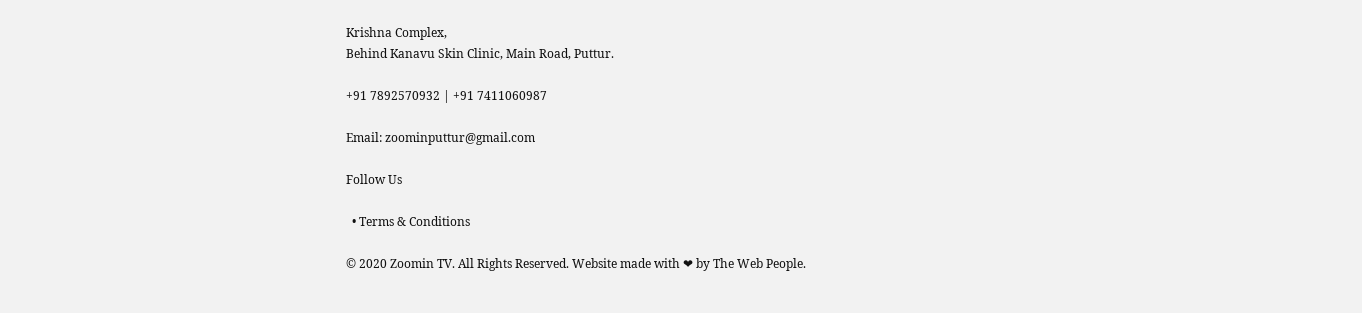Krishna Complex,
Behind Kanavu Skin Clinic, Main Road, Puttur.

+91 7892570932 | +91 7411060987

Email: zoominputtur@gmail.com

Follow Us

  • Terms & Conditions

© 2020 Zoomin TV. All Rights Reserved. Website made with ❤ by The Web People.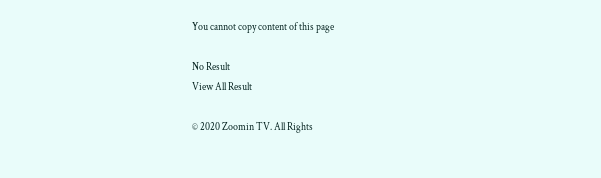You cannot copy content of this page

No Result
View All Result

© 2020 Zoomin TV. All Rights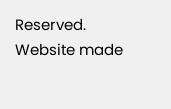Reserved. Website made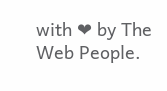with ❤ by The Web People.